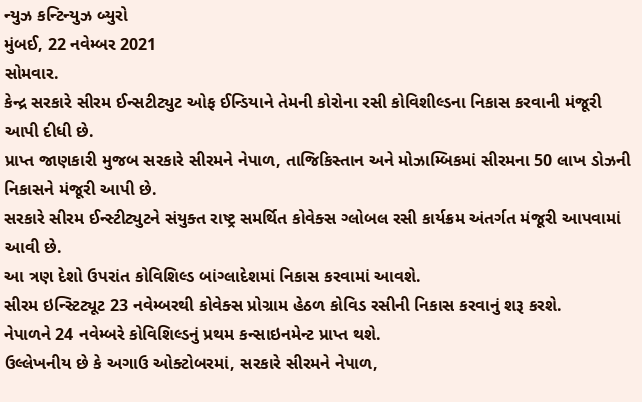ન્યુઝ કન્ટિન્યુઝ બ્યુરો
મુંબઈ, 22 નવેમ્બર 2021
સોમવાર.
કેન્દ્ર સરકારે સીરમ ઈન્સટીટ્યુટ ઓફ ઈન્ડિયાને તેમની કોરોના રસી કોવિશીલ્ડના નિકાસ કરવાની મંજૂરી આપી દીધી છે.
પ્રાપ્ત જાણકારી મુજબ સરકારે સીરમને નેપાળ, તાજિકિસ્તાન અને મોઝામ્બિકમાં સીરમના 50 લાખ ડોઝની નિકાસને મંજૂરી આપી છે.
સરકારે સીરમ ઈન્સ્ટીટ્યુટને સંયુક્ત રાષ્ટ્ર સમર્થિત કોવેક્સ ગ્લોબલ રસી કાર્યક્રમ અંતર્ગત મંજૂરી આપવામાં આવી છે.
આ ત્રણ દેશો ઉપરાંત કોવિશિલ્ડ બાંગ્લાદેશમાં નિકાસ કરવામાં આવશે.
સીરમ ઇન્સ્ટિટ્યૂટ 23 નવેમ્બરથી કોવેક્સ પ્રોગ્રામ હેઠળ કોવિડ રસીની નિકાસ કરવાનું શરૂ કરશે.
નેપાળને 24 નવેમ્બરે કોવિશિલ્ડનું પ્રથમ કન્સાઇનમેન્ટ પ્રાપ્ત થશે.
ઉલ્લેખનીય છે કે અગાઉ ઓક્ટોબરમાં, સરકારે સીરમને નેપાળ,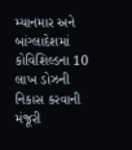મ્યાનમાર અને બાંગ્લાદેશમાં કોવિશિલ્ડના 10 લાખ ડોઝની નિકાસ કરવાની મંજૂરી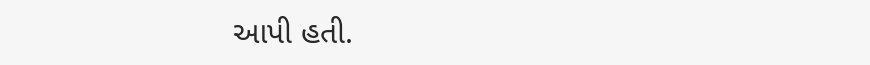આપી હતી.